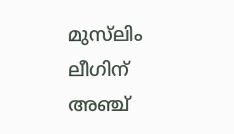മുസ്‍ലിം ലീഗിന് അഞ്ച്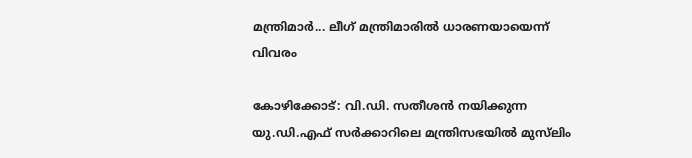മന്ത്രിമാർ... ലീഗ്‌ മന്ത്രിമാരിൽ ധാരണയായെന്ന് വിവരം

കോഴിക്കോട്: വി.ഡി. സതീശൻ നയിക്കുന്ന യു.ഡി.എഫ് സർക്കാറിലെ മന്ത്രിസഭയിൽ മുസ്‍ലിം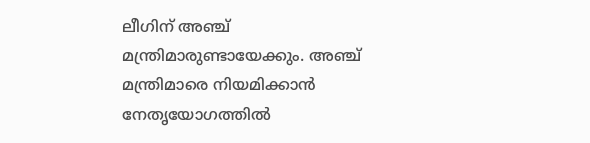ലീഗിന് അഞ്ച് മന്ത്രിമാരുണ്ടായേക്കും. അഞ്ച് മന്ത്രിമാരെ നിയമിക്കാൻ നേതൃയോഗത്തിൽ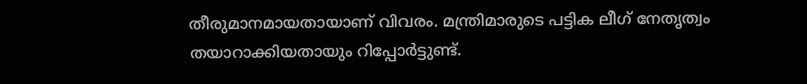തീരുമാനമായതായാണ് വിവരം. മന്ത്രിമാരുടെ പട്ടിക ലീഗ് നേതൃത്വം തയാറാക്കിയതായും റിപ്പോർട്ടുണ്ട്.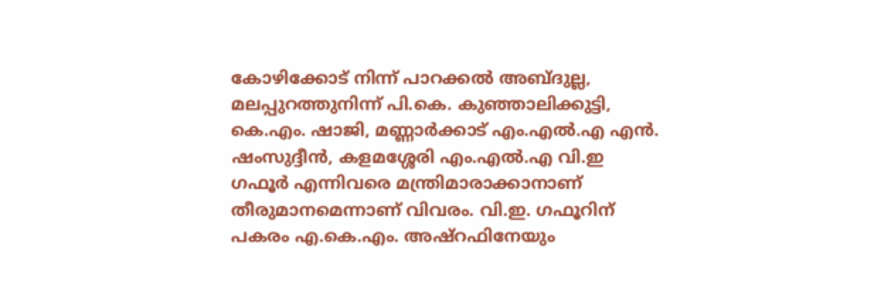കോഴിക്കോട് നിന്ന് പാറക്കൽ അബ്ദുല്ല, മലപ്പുറത്തുനിന്ന് പി.കെ. കുഞ്ഞാലിക്കുട്ടി, കെ.എം. ഷാജി, മണ്ണാർക്കാട് എം.എൽ.എ എൻ. ഷംസുദ്ദീൻ, കളമശ്ശേരി എം.എൽ.എ വി.ഇ ഗഫൂർ എന്നിവരെ മന്ത്രിമാരാക്കാനാണ് തീരുമാനമെന്നാണ് വിവരം. വി.ഇ. ഗഫൂറിന് പകരം എ.കെ.എം. അഷ്റഫിനേയും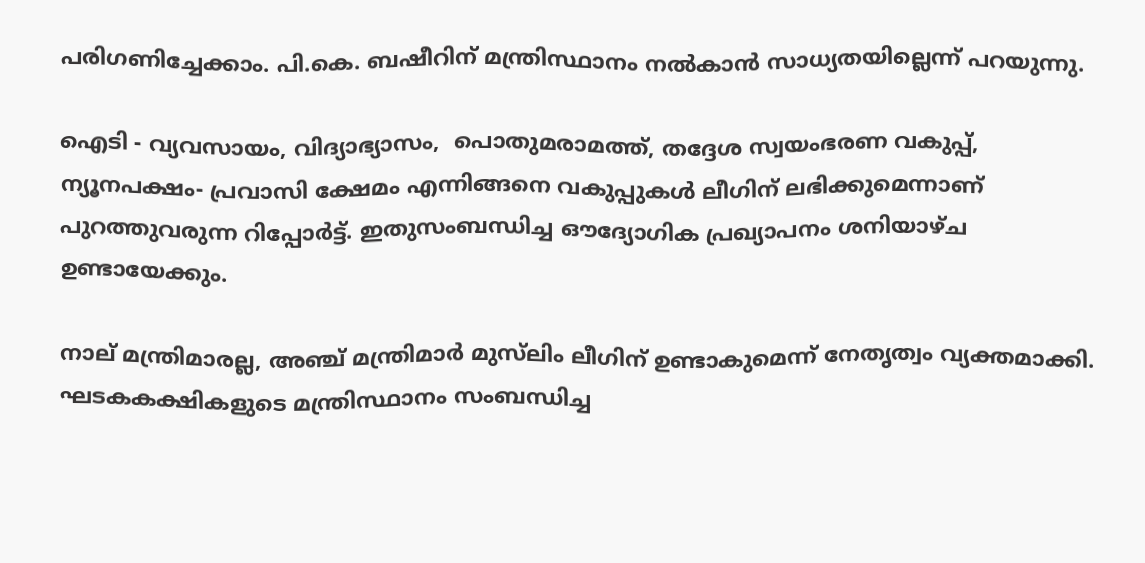പരിഗണിച്ചേക്കാം. പി.കെ. ബഷീറിന് മന്ത്രിസ്ഥാനം നൽകാൻ സാധ്യതയില്ലെന്ന് പറയുന്നു.

ഐടി - വ്യവസായം, വിദ്യാഭ്യാസം,  പൊതുമരാമത്ത്, തദ്ദേശ സ്വയംഭരണ വകുപ്പ്,  ന്യൂനപക്ഷം- പ്രവാസി ക്ഷേമം എന്നിങ്ങനെ വകുപ്പുകൾ ലീഗിന് ലഭിക്കുമെന്നാണ് പുറത്തുവരുന്ന റിപ്പോർട്ട്. ഇതുസംബന്ധിച്ച ഔദ്യോഗിക പ്രഖ്യാപനം ശനിയാഴ്ച ഉണ്ടായേക്കും.

നാല് മന്ത്രിമാരല്ല, അഞ്ച് മന്ത്രിമാർ മുസ്‍ലിം ലീഗിന് ഉണ്ടാകുമെന്ന് നേതൃത്വം വ്യക്തമാക്കി. ഘടകകക്ഷികളുടെ മന്ത്രിസ്ഥാനം സംബന്ധിച്ച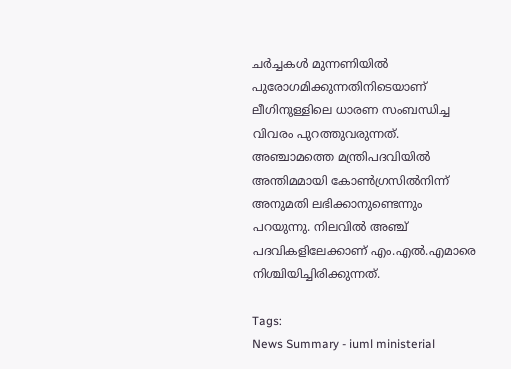ചർച്ചകൾ മുന്നണിയിൽ പുരോഗമിക്കുന്നതിനിടെയാണ് ലീഗിനുള്ളിലെ ധാരണ സംബന്ധിച്ച വിവരം പുറത്തുവരുന്നത്. അഞ്ചാമത്തെ മന്ത്രിപദവിയിൽ അന്തിമമായി കോൺഗ്രസിൽനിന്ന് അനുമതി ലഭിക്കാനുണ്ടെന്നും പറയുന്നു. നിലവിൽ അഞ്ച് പദവികളിലേക്കാണ് എം.എൽ.എമാരെ നിശ്ചിയിച്ചിരിക്കുന്നത്.

Tags:
News Summary - iuml ministerial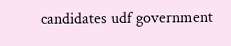candidates udf government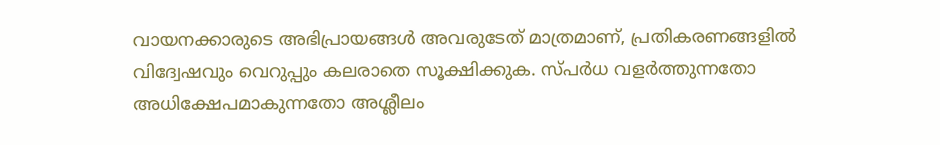വായനക്കാരുടെ അഭിപ്രായങ്ങള്‍ അവരുടേത് മാത്രമാണ്, പ്രതികരണങ്ങളിൽ വിദ്വേഷവും വെറുപ്പും കലരാതെ സൂക്ഷിക്കുക. സ്പർധ വളർത്തുന്നതോ അധിക്ഷേപമാകുന്നതോ അശ്ലീലം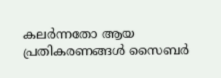കലർന്നതോ ആയ പ്രതികരണങ്ങൾ സൈബർ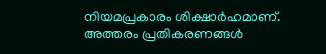നിയമപ്രകാരം ശിക്ഷാർഹമാണ്. അത്തരം പ്രതികരണങ്ങൾ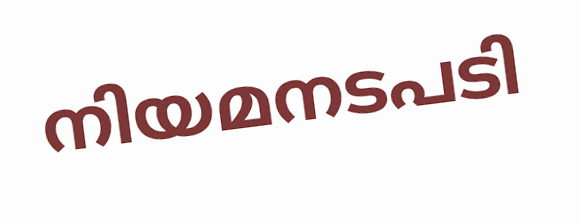നിയമനടപടി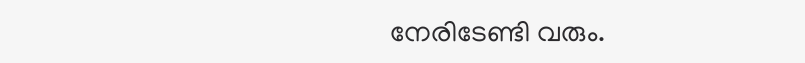നേരിടേണ്ടി വരും.